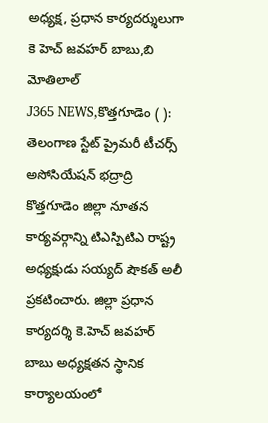అధ్యక్ష, ప్రధాన కార్యదర్శులుగా కె హెచ్ జవహర్ బాబు,బి మోతిలాల్
J365 NEWS,కొత్తగూడెం ( ): తెలంగాణ స్టేట్ ప్రైమరీ టీచర్స్ అసోసియేషన్ భద్రాద్రి కొత్తగూడెం జిల్లా నూతన కార్యవర్గాన్ని టిఎస్పిటిఎ రాష్ట్ర అధ్యక్షుడు సయ్యద్ షౌకత్ అలీ ప్రకటించారు. జిల్లా ప్రధాన కార్యదర్శి కె.హెచ్ జవహర్ బాబు అధ్యక్షతన స్థానిక కార్యాలయంలో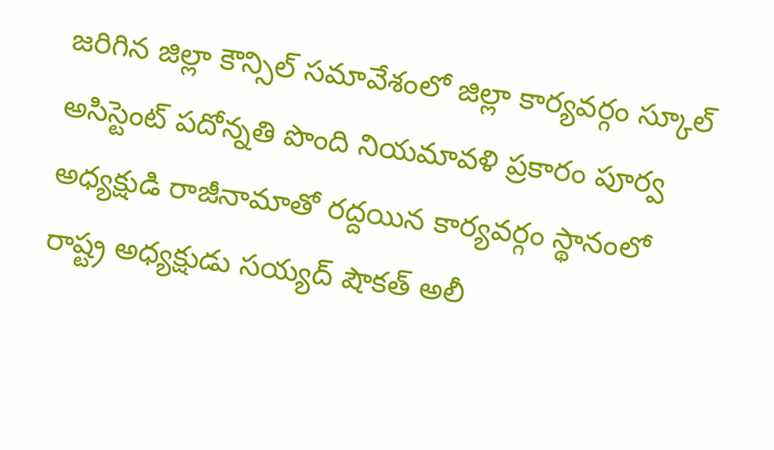జరిగిన జిల్లా కౌన్సిల్ సమావేశంలో జిల్లా కార్యవర్గం స్కూల్ అసిస్టెంట్ పదోన్నతి పొంది నియమావళి ప్రకారం పూర్వ అధ్యక్షుడి రాజీనామాతో రద్దయిన కార్యవర్గం స్థానంలో రాష్ట్ర అధ్యక్షుడు సయ్యద్ షౌకత్ అలీ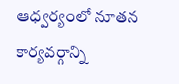ఆధ్వర్యంలో నూతన కార్యవర్గాన్ని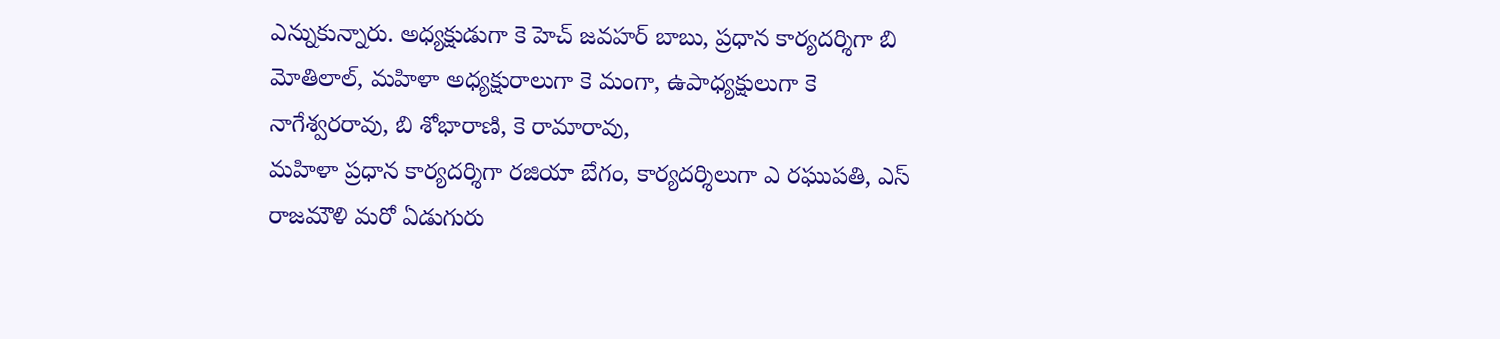ఎన్నుకున్నారు. అధ్యక్షుడుగా కె హెచ్ జవహర్ బాబు, ప్రధాన కార్యదర్శిగా బి మోతిలాల్, మహిళా అధ్యక్షురాలుగా కె మంగా, ఉపాధ్యక్షులుగా కె నాగేశ్వరరావు, బి శోభారాణి, కె రామారావు,
మహిళా ప్రధాన కార్యదర్శిగా రజియా బేగం, కార్యదర్శిలుగా ఎ రఘుపతి, ఎస్ రాజమౌళి మరో ఏడుగురు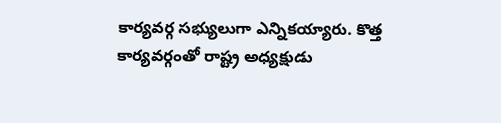కార్యవర్గ సభ్యులుగా ఎన్నికయ్యారు. కొత్త కార్యవర్గంతో రాష్ట్ర అధ్యక్షుడు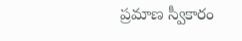ప్రమాణ స్వీకారం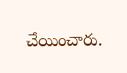చేయించారు.